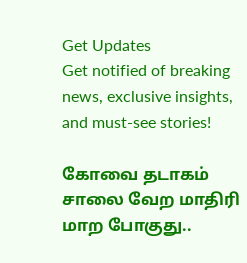Get Updates
Get notified of breaking news, exclusive insights, and must-see stories!

கோவை தடாகம் சாலை வேற மாதிரி மாற போகுது..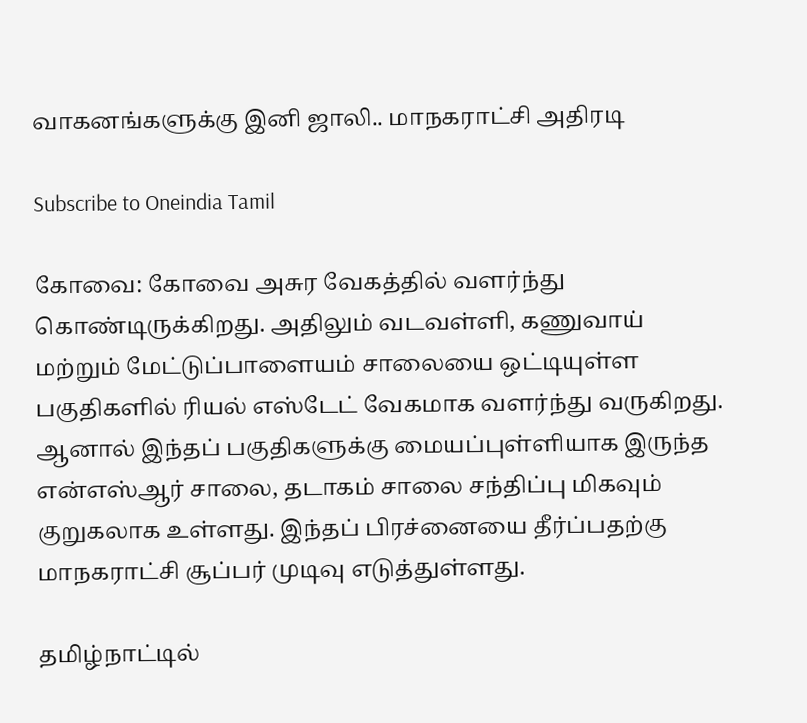வாகனங்களுக்கு இனி ஜாலி.. மாநகராட்சி அதிரடி

Subscribe to Oneindia Tamil

கோவை: கோவை அசுர வேகத்தில் வளர்ந்து கொண்டிருக்கிறது. அதிலும் வடவள்ளி, கணுவாய் மற்றும் மேட்டுப்பாளையம் சாலையை ஒட்டியுள்ள பகுதிகளில் ரியல் எஸ்டேட் வேகமாக வளர்ந்து வருகிறது. ஆனால் இந்தப் பகுதிகளுக்கு மையப்புள்ளியாக இருந்த என்எஸ்ஆர் சாலை, தடாகம் சாலை சந்திப்பு மிகவும் குறுகலாக உள்ளது. இந்தப் பிரச்னையை தீர்ப்பதற்கு மாநகராட்சி சூப்பர் முடிவு எடுத்துள்ளது.

தமிழ்நாட்டில்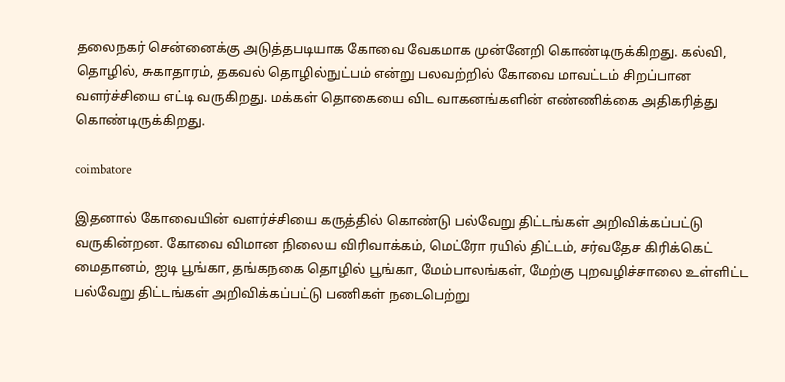தலைநகர் சென்னைக்கு அடுத்தபடியாக கோவை வேகமாக முன்னேறி கொண்டிருக்கிறது. கல்வி, தொழில், சுகாதாரம், தகவல் தொழில்நுட்பம் என்று பலவற்றில் கோவை மாவட்டம் சிறப்பான வளர்ச்சியை எட்டி வருகிறது. மக்கள் தொகையை விட வாகனங்களின் எண்ணிக்கை அதிகரித்து கொண்டிருக்கிறது.

coimbatore

இதனால் கோவையின் வளர்ச்சியை கருத்தில் கொண்டு பல்வேறு திட்டங்கள் அறிவிக்கப்பட்டு வருகின்றன. கோவை விமான நிலைய விரிவாக்கம், மெட்ரோ ரயில் திட்டம், சர்வதேச கிரிக்கெட் மைதானம், ஐடி பூங்கா, தங்கநகை தொழில் பூங்கா, மேம்பாலங்கள், மேற்கு புறவழிச்சாலை உள்ளிட்ட பல்வேறு திட்டங்கள் அறிவிக்கப்பட்டு பணிகள் நடைபெற்று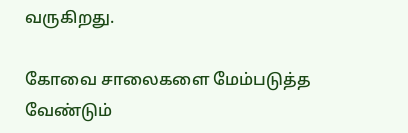வருகிறது.

கோவை சாலைகளை மேம்படுத்த வேண்டும்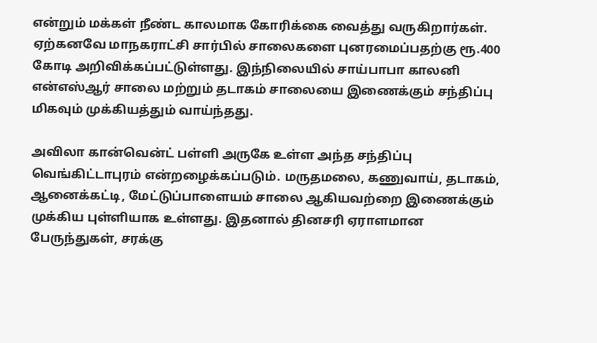என்றும் மக்கள் நீண்ட காலமாக கோரிக்கை வைத்து வருகிறார்கள். ஏற்கனவே மாநகராட்சி சார்பில் சாலைகளை புனரமைப்பதற்கு ரூ.400 கோடி அறிவிக்கப்பட்டுள்ளது. இந்நிலையில் சாய்பாபா காலனி என்எஸ்ஆர் சாலை மற்றும் தடாகம் சாலையை இணைக்கும் சந்திப்பு மிகவும் முக்கியத்தும் வாய்ந்தது.

அவிலா கான்வென்ட் பள்ளி அருகே உள்ள அந்த சந்திப்பு வெங்கிட்டாபுரம் என்றழைக்கப்படும். மருதமலை, கணுவாய், தடாகம், ஆனைக்கட்டி, மேட்டுப்பாளையம் சாலை ஆகியவற்றை இணைக்கும் முக்கிய புள்ளியாக உள்ளது. இதனால் தினசரி ஏராளமான பேருந்துகள், சரக்கு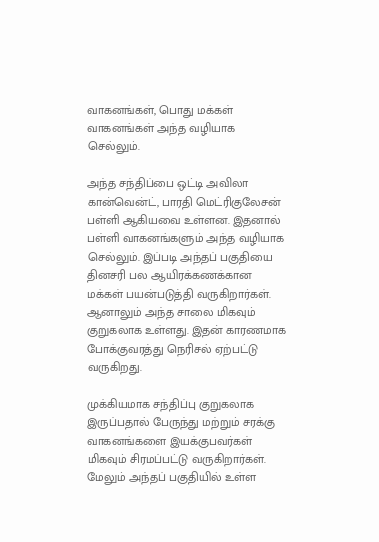வாகனங்கள், பொது மக்கள் வாகனங்கள் அந்த வழியாக செல்லும்.

அந்த சந்திப்பை ஒட்டி அவிலா கான்வென்ட், பாரதி மெட்ரிகுலேசன் பள்ளி ஆகியவை உள்ளன. இதனால் பள்ளி வாகனங்களும் அந்த வழியாக செல்லும். இப்படி அந்தப் பகுதியை தினசரி பல ஆயிரக்கணக்கான மக்கள் பயன்படுத்தி வருகிறார்கள். ஆனாலும் அந்த சாலை மிகவும் குறுகலாக உள்ளது. இதன் காரணமாக போக்குவரத்து நெரிசல் ஏற்பட்டு வருகிறது.

முக்கியமாக சந்திப்பு குறுகலாக இருப்பதால் பேருந்து மற்றும் சரக்கு வாகனங்களை இயக்குபவர்கள் மிகவும் சிரமப்பட்டு வருகிறார்கள். மேலும் அந்தப் பகுதியில் உள்ள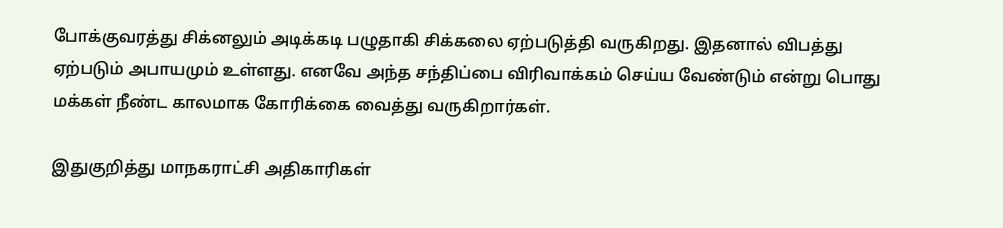போக்குவரத்து சிக்னலும் அடிக்கடி பழுதாகி சிக்கலை ஏற்படுத்தி வருகிறது. இதனால் விபத்து ஏற்படும் அபாயமும் உள்ளது. எனவே அந்த சந்திப்பை விரிவாக்கம் செய்ய வேண்டும் என்று பொது மக்கள் நீண்ட காலமாக கோரிக்கை வைத்து வருகிறார்கள்.

இதுகுறித்து மாநகராட்சி அதிகாரிகள்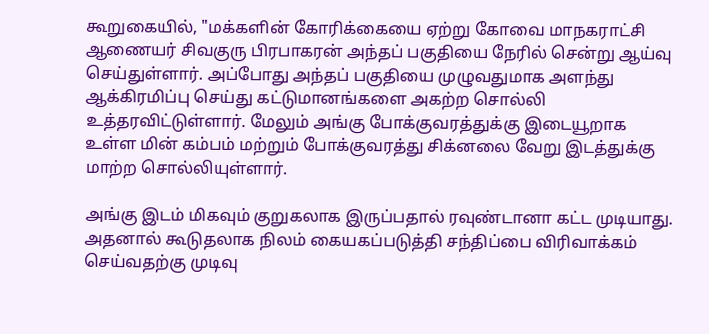கூறுகையில், "மக்களின் கோரிக்கையை ஏற்று கோவை மாநகராட்சி ஆணையர் சிவகுரு பிரபாகரன் அந்தப் பகுதியை நேரில் சென்று ஆய்வு செய்துள்ளார். அப்போது அந்தப் பகுதியை முழுவதுமாக அளந்து ஆக்கிரமிப்பு செய்து கட்டுமானங்களை அகற்ற சொல்லி உத்தரவிட்டுள்ளார். மேலும் அங்கு போக்குவரத்துக்கு இடையூறாக உள்ள மின் கம்பம் மற்றும் போக்குவரத்து சிக்னலை வேறு இடத்துக்கு மாற்ற சொல்லியுள்ளார்.

அங்கு இடம் மிகவும் குறுகலாக இருப்பதால் ரவுண்டானா கட்ட முடியாது. அதனால் கூடுதலாக நிலம் கையகப்படுத்தி சந்திப்பை விரிவாக்கம் செய்வதற்கு முடிவு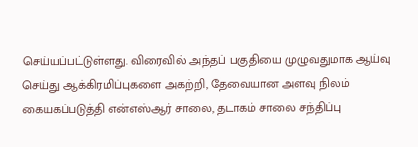செய்யப்பட்டுள்ளது. விரைவில் அந்தப் பகுதியை முழுவதுமாக ஆய்வு செய்து ஆக்கிரமிப்புகளை அகற்றி, தேவையான அளவு நிலம் கையகப்படுத்தி என்எஸ்ஆர் சாலை, தடாகம் சாலை சந்திப்பு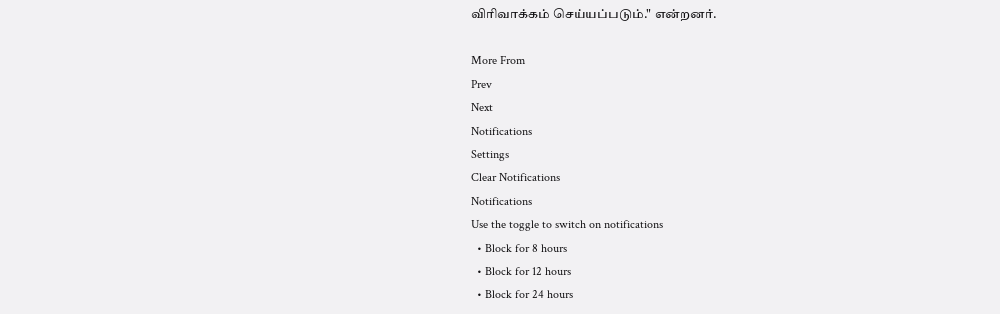விரிவாக்கம் செய்யப்படும்." என்றனர்.

More From
Prev
Next
Notifications
Settings
Clear Notifications
Notifications
Use the toggle to switch on notifications
  • Block for 8 hours
  • Block for 12 hours
  • Block for 24 hours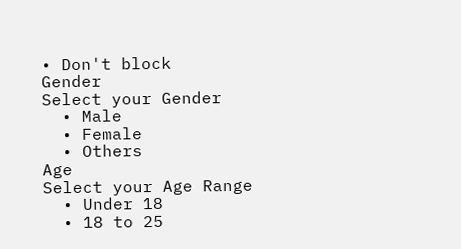• Don't block
Gender
Select your Gender
  • Male
  • Female
  • Others
Age
Select your Age Range
  • Under 18
  • 18 to 25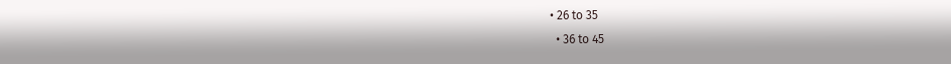• 26 to 35
  • 36 to 45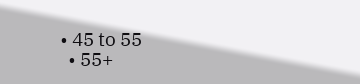• 45 to 55
  • 55+